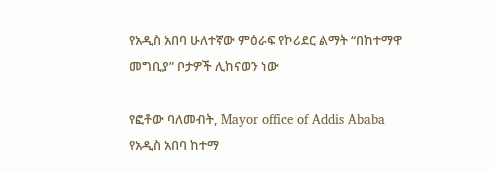የአዲስ አበባ ሁለተኛው ምዕራፍ የኮሪደር ልማት “በከተማዋ መግቢያ” ቦታዎች ሊከናወን ነው

የፎቶው ባለመብት, Mayor office of Addis Ababa
የአዲስ አበባ ከተማ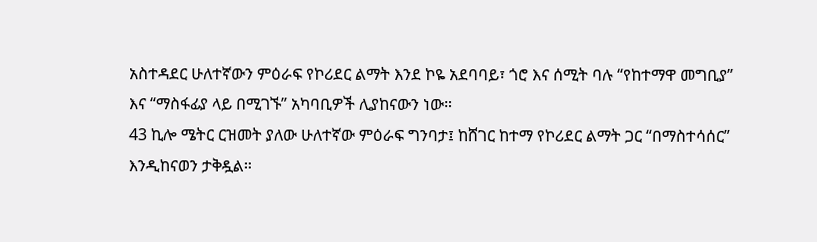አስተዳደር ሁለተኛውን ምዕራፍ የኮሪደር ልማት እንደ ኮዬ አደባባይ፣ ጎሮ እና ሰሚት ባሉ “የከተማዋ መግቢያ” እና “ማስፋፊያ ላይ በሚገኙ” አካባቢዎች ሊያከናውን ነው።
43 ኪሎ ሜትር ርዝመት ያለው ሁለተኛው ምዕራፍ ግንባታ፤ ከሸገር ከተማ የኮሪደር ልማት ጋር “በማስተሳሰር” እንዲከናወን ታቅዷል።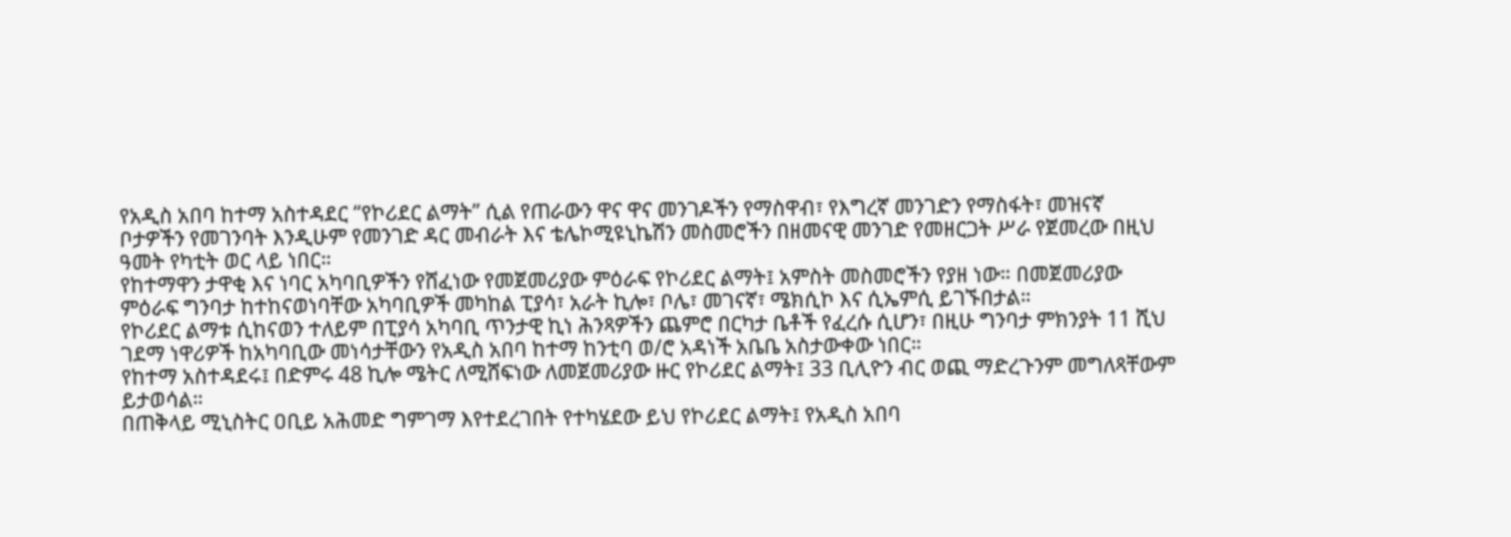የአዲስ አበባ ከተማ አስተዳደር “የኮሪደር ልማት” ሲል የጠራውን ዋና ዋና መንገዶችን የማስዋብ፣ የእግረኛ መንገድን የማስፋት፣ መዝናኛ ቦታዎችን የመገንባት እንዲሁም የመንገድ ዳር መብራት እና ቴሌኮሚዩኒኬሽን መስመሮችን በዘመናዊ መንገድ የመዘርጋት ሥራ የጀመረው በዚህ ዓመት የካቲት ወር ላይ ነበር።
የከተማዋን ታዋቂ እና ነባር አካባቢዎችን የሸፈነው የመጀመሪያው ምዕራፍ የኮሪደር ልማት፤ አምስት መስመሮችን የያዘ ነው። በመጀመሪያው ምዕራፍ ግንባታ ከተከናወነባቸው አካባቢዎች መካከል ፒያሳ፣ አራት ኪሎ፣ ቦሌ፣ መገናኛ፣ ሜክሲኮ እና ሲኤምሲ ይገኙበታል።
የኮሪደር ልማቱ ሲከናወን ተለይም በፒያሳ አካባቢ ጥንታዊ ኪነ ሕንጻዎችን ጨምሮ በርካታ ቤቶች የፈረሱ ሲሆን፣ በዚሁ ግንባታ ምክንያት 11 ሺህ ገደማ ነዋሪዎች ከአካባቢው መነሳታቸውን የአዲስ አበባ ከተማ ከንቲባ ወ/ሮ አዳነች አቤቤ አስታውቀው ነበር።
የከተማ አስተዳደሩ፤ በድምሩ 48 ኪሎ ሜትር ለሚሸፍነው ለመጀመሪያው ዙር የኮሪደር ልማት፤ 33 ቢሊዮን ብር ወጪ ማድረጉንም መግለጻቸውም ይታወሳል።
በጠቅላይ ሚኒስትር ዐቢይ አሕመድ ግምገማ እየተደረገበት የተካሄደው ይህ የኮሪደር ልማት፤ የአዲስ አበባ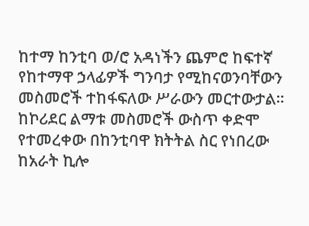ከተማ ከንቲባ ወ/ሮ አዳነችን ጨምሮ ከፍተኛ የከተማዋ ኃላፊዎች ግንባታ የሚከናወንባቸውን መስመሮች ተከፋፍለው ሥራውን መርተውታል።
ከኮሪደር ልማቱ መስመሮች ውስጥ ቀድሞ የተመረቀው በከንቲባዋ ክትትል ስር የነበረው ከአራት ኪሎ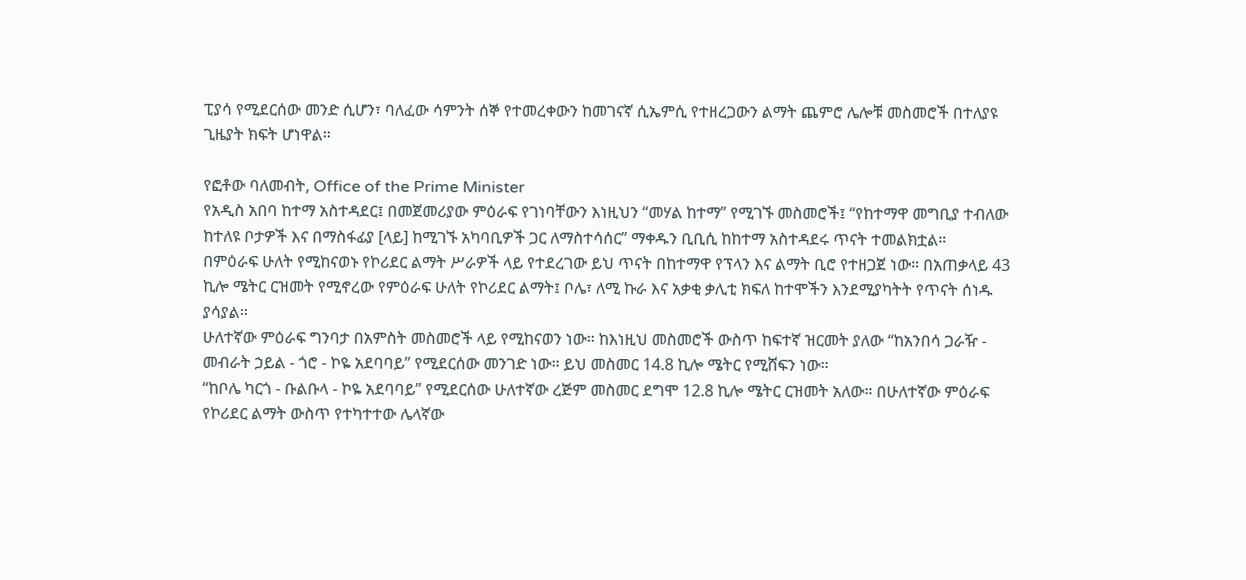ፒያሳ የሚደርሰው መንድ ሲሆን፣ ባለፈው ሳምንት ሰኞ የተመረቀውን ከመገናኛ ሲኤምሲ የተዘረጋውን ልማት ጨምሮ ሌሎቹ መስመሮች በተለያዩ ጊዜያት ክፍት ሆነዋል።

የፎቶው ባለመብት, Office of the Prime Minister
የአዲስ አበባ ከተማ አስተዳደር፤ በመጀመሪያው ምዕራፍ የገነባቸውን እነዚህን “መሃል ከተማ” የሚገኙ መስመሮች፤ “የከተማዋ መግቢያ ተብለው ከተለዩ ቦታዎች እና በማስፋፊያ [ላይ] ከሚገኙ አካባቢዎች ጋር ለማስተሳሰር” ማቀዱን ቢቢሲ ከከተማ አስተዳደሩ ጥናት ተመልክቷል።
በምዕራፍ ሁለት የሚከናወኑ የኮሪደር ልማት ሥራዎች ላይ የተደረገው ይህ ጥናት በከተማዋ የፕላን እና ልማት ቢሮ የተዘጋጀ ነው። በአጠቃላይ 43 ኪሎ ሜትር ርዝመት የሚኖረው የምዕራፍ ሁለት የኮሪደር ልማት፤ ቦሌ፣ ለሚ ኩራ እና አቃቂ ቃሊቲ ክፍለ ከተሞችን እንደሚያካትት የጥናት ሰነዱ ያሳያል።
ሁለተኛው ምዕራፍ ግንባታ በአምስት መስመሮች ላይ የሚከናወን ነው። ከእነዚህ መስመሮች ውስጥ ከፍተኛ ዝርመት ያለው “ከአንበሳ ጋራዥ - መብራት ኃይል - ጎሮ - ኮዬ አደባባይ” የሚደርሰው መንገድ ነው። ይህ መስመር 14.8 ኪሎ ሜትር የሚሸፍን ነው።
“ከቦሌ ካርጎ - ቡልቡላ - ኮዬ አደባባይ” የሚደርሰው ሁለተኛው ረጅም መስመር ደግሞ 12.8 ኪሎ ሜትር ርዝመት አለው። በሁለተኛው ምዕራፍ የኮሪደር ልማት ውስጥ የተካተተው ሌላኛው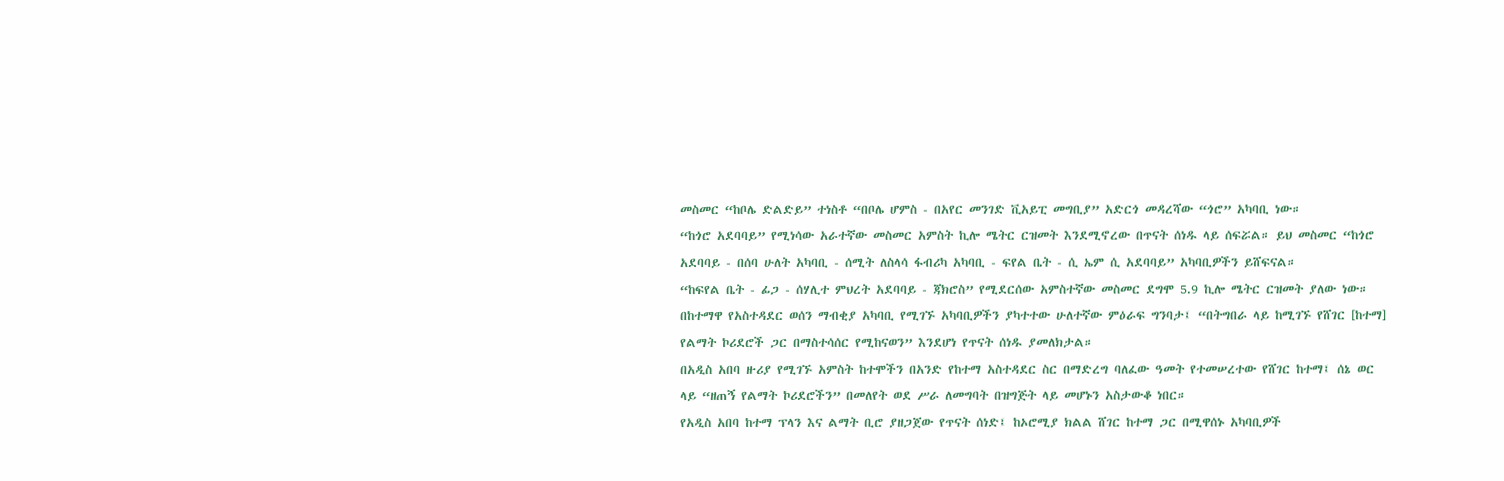መስመር “ከቦሌ ድልድይ” ተነስቶ “በቦሌ ሆምስ - በአየር መንገድ ቪአይፒ መግቢያ” አድርጎ መዳረሻው “ጎሮ” አካባቢ ነው።
“ከጎሮ አደባባይ” የሚነሳው አራተኛው መስመር አምስት ኪሎ ሜትር ርዝመት እንደሚኖረው በጥናት ሰነዱ ላይ ሰፍሯል። ይህ መስመር “ከጎሮ አደባባይ - በሰባ ሁለት አካባቢ - ሰሚት ለስላሳ ፋብሪካ አካባቢ - ፍየል ቤት - ሲ ኤም ሲ አደባባይ” አካባቢዎችን ይሸፍናል።
“ከፍየል ቤት - ፊጋ - ሰሃሊተ ምህረት አደባባይ - ጃክሮስ” የሚደርሰው አምስተኛው መስመር ደግሞ 5.9 ኪሎ ሜትር ርዝመት ያለው ነው።
በከተማዋ የአስተዳደር ወሰን ማብቂያ አካባቢ የሚገኙ አካባቢዎችን ያካተተው ሁለተኛው ምዕራፍ ግንባታ፤ “በትግበራ ላይ ከሚገኙ የሸገር [ከተማ] የልማት ኮሪደሮች ጋር በማስተሳሰር የሚከናወን” እንደሆነ የጥናት ሰነዱ ያመለክታል።
በአዲስ አበባ ዙሪያ የሚገኙ አምስት ከተሞችን በአንድ የከተማ አስተዳደር ስር በማድረግ ባለፈው ዓመት የተመሠረተው የሸገር ከተማ፤ ሰኔ ወር ላይ “ዘጠኝ የልማት ኮሪደሮችን” በመለየት ወደ ሥራ ለመግባት በዝግጅት ላይ መሆኑን አስታውቆ ነበር።
የአዲስ አበባ ከተማ ፕላን እና ልማት ቢሮ ያዘጋጀው የጥናት ሰነድ፤ ከኦሮሚያ ክልል ሸገር ከተማ ጋር በሚዋሰኑ አካባቢዎች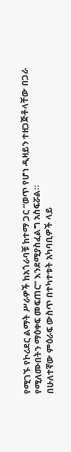የሚገኙ የኮሪደር ልማት ሥራዎች ከአጎራባቹ ከተማ ጋር “ወጥ የሆነ ዲዛይን ተዘጋጅቶላቸው በጋራ የሚለሙበትን ማዕቀፍ መፍጠር” እንደሚያስፈልግ አስፍሯል።
በሁለተኛው ምዕራፍ ውስጥ በተካተቱት አካባቢዎች ላይ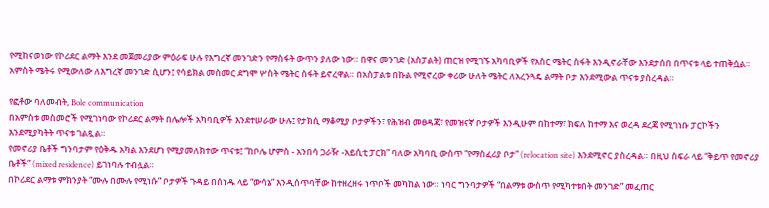የሚከናወነው የኮሪደር ልማት እንደ መጀመሪያው ምዕራፍ ሁሉ የእግረኛ መንገድን የማስፋት ውጥን ያለው ነው። በዋና መንገድ (አስፓልት) ጠርዝ የሚገኙ አካባቢዎች የአስር ሜትር ስፋት እንዲኖራቸው እንደታሰበ በጥናቱ ላይ ተጠቅሷል።
አምስት ሜትሩ የሚውለው ለእግረኛ መንገድ ሲሆን፤ የሳይክል መስመር ደግሞ ሦስት ሜትር ስፋት ይኖረዋል። በአስፓልቱ በኩል የሚኖረው ቀሪው ሁለት ሜትር ለአረንጓዴ ልማት ቦታ እንደሚውል ጥናቱ ያስረዳል።

የፎቶው ባለመብት, Bole communication
በአምስቱ መስመሮች የሚገነባው የኮሪደር ልማት በሌሎች አካባቢዎች እንደተሠራው ሁሉ፤ የታክሲ ማቆሚያ ቦታዎችን፣ የሕዝብ መፀዳጃ፣ የመዝናኛ ቦታዎች እንዲሁም በከተማ፣ ክፍለ ከተማ እና ወረዳ ደረጃ የሚገነቡ ፓርኮችን እንደሚያካትት ጥናቱ ገልጿል።
የመኖሪያ ቤቶች ግንባታም የዕቅዱ አካል እንደሆነ የሚያመለክተው ጥናቱ፤ “ከቦሌ ሆምስ - አንበሳ ጋራዥ -አይሲቲ ፓርክ” ባለው አካባቢ ውስጥ “የማስፈሪያ ቦታ” (relocation site) እንደሚኖር ያስረዳል። በዚህ ስፍራ ላይ “ቅይጥ የመኖሪያ ቤቶች” (mixed residence) ይገነባሉ ተብሏል።
በኮሪደር ልማቱ ምክንያት “ሙሉ በሙሉ የሚነሱ” ቦታዎች ጉዳይ በሰነዱ ላይ “ውሳኔ” እንዲሰጥባቸው ከተዘረዘሩ ነጥቦች መካከል ነው። ነባር ግንባታዎች “በልማቱ ውስጥ የሚካተቱበት መንገድ” መፈጠር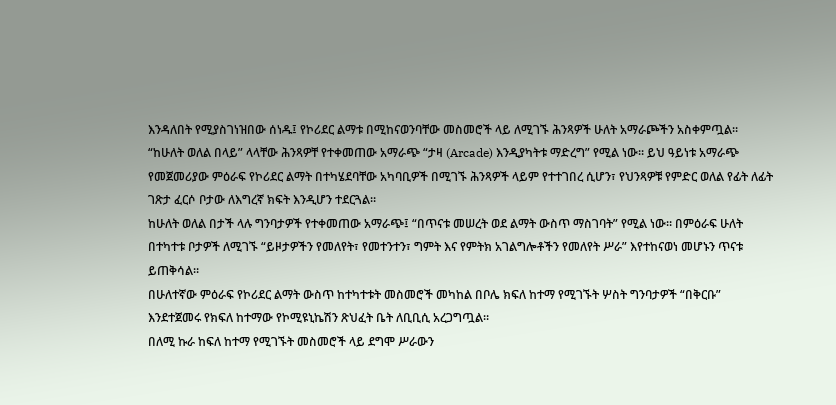እንዳለበት የሚያስገነዝበው ሰነዱ፤ የኮሪደር ልማቱ በሚከናወንባቸው መስመሮች ላይ ለሚገኙ ሕንጻዎች ሁለት አማራጮችን አስቀምጧል።
“ከሁለት ወለል በላይ” ላላቸው ሕንጻዎቸ የተቀመጠው አማራጭ “ታዛ (Arcade) እንዲያካትቱ ማድረግ” የሚል ነው። ይህ ዓይነቱ አማራጭ የመጀመሪያው ምዕራፍ የኮሪደር ልማት በተካሄደባቸው አካባቢዎች በሚገኙ ሕንጻዎች ላይም የተተገበረ ሲሆን፣ የህንጻዎቹ የምድር ወለል የፊት ለፊት ገጽታ ፈርሶ ቦታው ለእግረኛ ክፍት እንዲሆን ተደርጓል።
ከሁለት ወለል በታች ላሉ ግንባታዎች የተቀመጠው አማራጭ፤ “በጥናቱ መሠረት ወደ ልማት ውስጥ ማስገባት” የሚል ነው። በምዕራፍ ሁለት በተካተቱ ቦታዎች ለሚገኙ “ይዞታዎችን የመለየት፣ የመተንተን፣ ግምት እና የምትክ አገልግሎቶችን የመለየት ሥራ” እየተከናወነ መሆኑን ጥናቱ ይጠቅሳል።
በሁለተኛው ምዕራፍ የኮሪደር ልማት ውስጥ ከተካተቱት መስመሮች መካከል በቦሌ ክፍለ ከተማ የሚገኙት ሦስት ግንባታዎች “በቅርቡ” እንደተጀመሩ የክፍለ ከተማው የኮሚዩኒኬሽን ጽህፈት ቤት ለቢቢሲ አረጋግጧል።
በለሚ ኩራ ከፍለ ከተማ የሚገኙት መስመሮች ላይ ደግሞ ሥራውን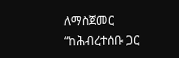ለማስጀመር “ከሕብረተሰቡ ጋር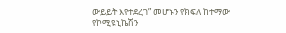ውይይት እየተደረገ” መሆኑን የክፍለ ከተማው የኮሚዩኒኬሽን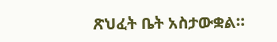ጽህፈት ቤት አስታውቋል።